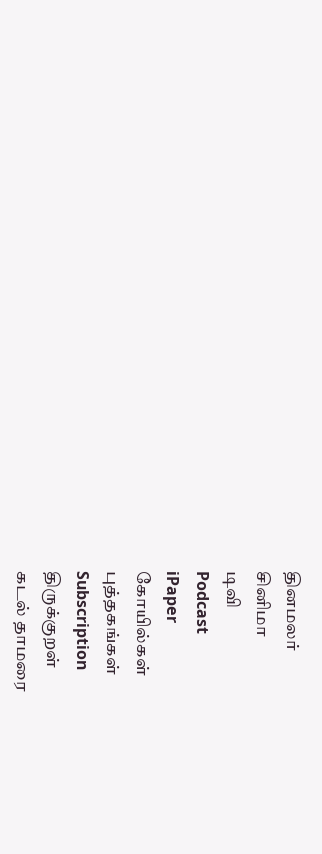தினமலர்
சினிமா
டிவி
Podcast
iPaper
கோயில்கள்
புத்தகங்கள்
Subscription
திருக்குறள்
கடல் தாமரை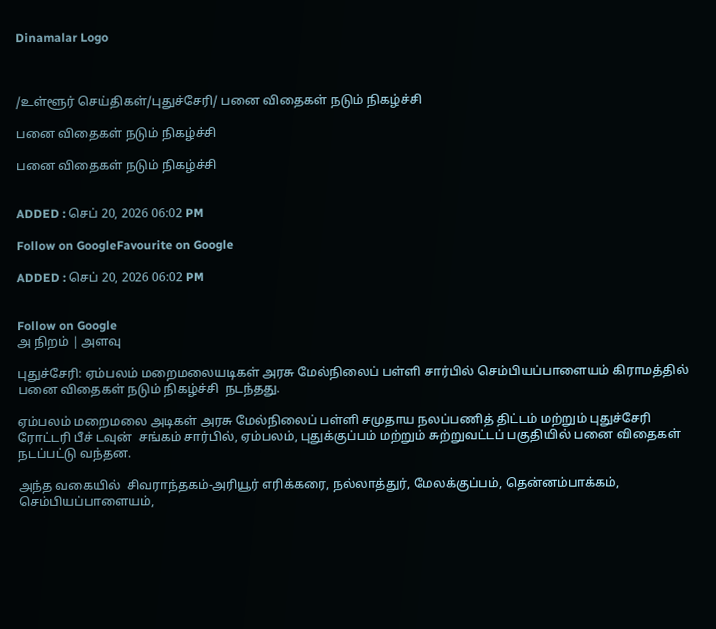Dinamalar Logo



/உள்ளூர் செய்திகள்/புதுச்சேரி/ பனை விதைகள் நடும் நிகழ்ச்சி

பனை விதைகள் நடும் நிகழ்ச்சி

பனை விதைகள் நடும் நிகழ்ச்சி


ADDED : செப் 20, 2026 06:02 PM

Follow on GoogleFavourite on Google

ADDED : செப் 20, 2026 06:02 PM


Follow on Google
அ நிறம் | அளவு

புதுச்சேரி: ஏம்பலம் மறைமலையடிகள் அரசு மேல்நிலைப் பள்ளி சார்பில் செம்பியப்பாளையம் கிராமத்தில் பனை விதைகள் நடும் நிகழ்ச்சி  நடந்தது.

ஏம்பலம் மறைமலை அடிகள் அரசு மேல்நிலைப் பள்ளி சமுதாய நலப்பணித் திட்டம் மற்றும் புதுச்சேரி ரோட்டரி பீச் டவுன்  சங்கம் சார்பில், ஏம்பலம், புதுக்குப்பம் மற்றும் சுற்றுவட்டப் பகுதியில் பனை விதைகள் நடப்பட்டு வந்தன.

அந்த வகையில்  சிவராந்தகம்-அரியூர் எரிக்கரை, நல்லாத்துர், மேலக்குப்பம், தென்னம்பாக்கம், செம்பியப்பாளையம்,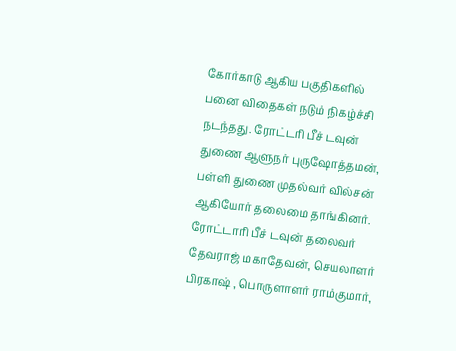கோர்காடு ஆகிய பகுதிகளில் பனை விதைகள் நடும் நிகழ்ச்சி நடந்தது. ரோட்டரி பீச் டவுன் துணை ஆளுநர் புருஷோத்தமன், பள்ளி துணை முதல்வர் வில்சன் ஆகியோர் தலைமை தாங்கினர். ரோட்டாரி பீச் டவுன் தலைவர் தேவராஜ் மகாதேவன், செயலாளர் பிரகாஷ் , பொருளாளர் ராம்குமார்,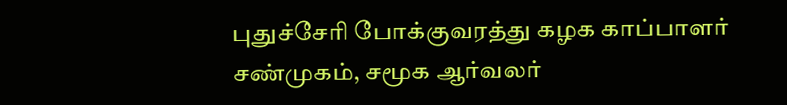புதுச்சேரி போக்குவரத்து கழக காப்பாளர் சண்முகம், சமூக ஆர்வலர்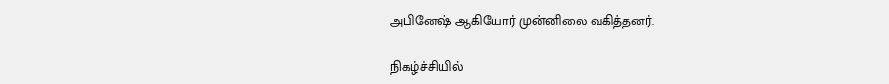அபினேஷ் ஆகியோர் முன்னிலை வகித்தனர்.

நிகழ்ச்சியில்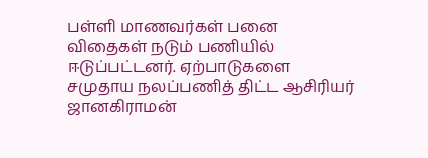பள்ளி மாணவர்கள் பனை விதைகள் நடும் பணியில் ஈடுப்பட்டனர். ஏற்பாடுகளை சமுதாய நலப்பணித் திட்ட ஆசிரியர் ஜானகிராமன்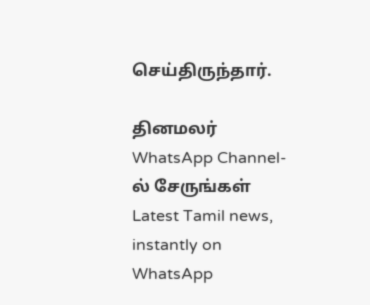செய்திருந்தார்.

தினமலர் WhatsApp Channel-ல் சேருங்கள்
Latest Tamil news, instantly on WhatsApp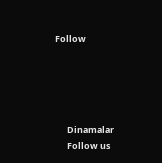Follow





      Dinamalar
      Follow us